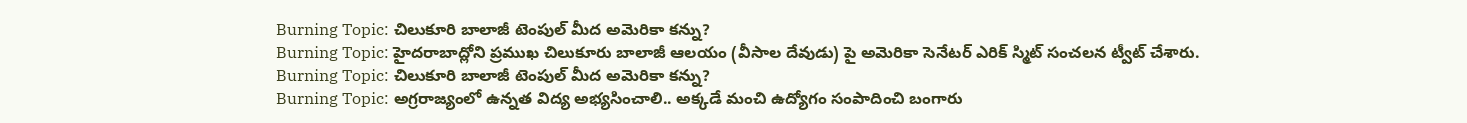Burning Topic: చిలుకూరి బాలాజీ టెంపుల్ మీద అమెరికా కన్ను?
Burning Topic: హైదరాబాద్లోని ప్రముఖ చిలుకూరు బాలాజీ ఆలయం (వీసాల దేవుడు) పై అమెరికా సెనేటర్ ఎరిక్ స్మిట్ సంచలన ట్వీట్ చేశారు.
Burning Topic: చిలుకూరి బాలాజీ టెంపుల్ మీద అమెరికా కన్ను?
Burning Topic: అగ్రరాజ్యంలో ఉన్నత విద్య అభ్యసించాలి.. అక్కడే మంచి ఉద్యోగం సంపాదించి బంగారు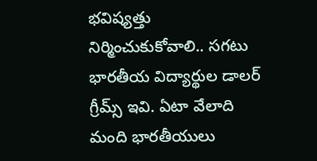భవిష్యత్తు నిర్మించుకుకోవాలి.. సగటు భారతీయ విద్యార్థుల డాలర్ గ్రీమ్స్ ఇవి. ఏటా వేలాది మంది భారతీయులు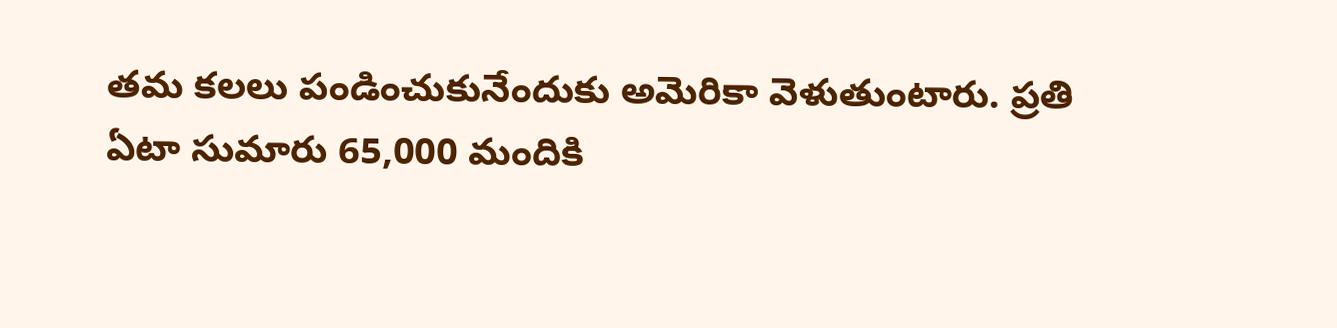తమ కలలు పండించుకునేందుకు అమెరికా వెళుతుంటారు. ప్రతి ఏటా సుమారు 65,000 మందికి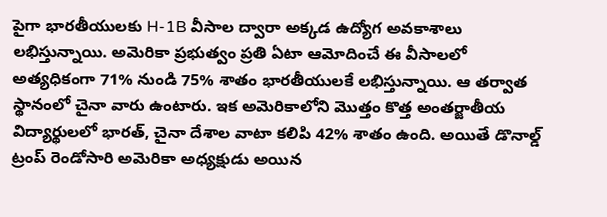పైగా భారతీయులకు H-1B వీసాల ద్వారా అక్కడ ఉద్యోగ అవకాశాలు లభిస్తున్నాయి. అమెరికా ప్రభుత్వం ప్రతి ఏటా ఆమోదించే ఈ వీసాలలో అత్యధికంగా 71% నుండి 75% శాతం భారతీయులకే లభిస్తున్నాయి. ఆ తర్వాత స్థానంలో చైనా వారు ఉంటారు. ఇక అమెరికాలోని మొత్తం కొత్త అంతర్జాతీయ విద్యార్థులలో భారత్, చైనా దేశాల వాటా కలిపి 42% శాతం ఉంది. అయితే డొనాల్డ్ ట్రంప్ రెండోసారి అమెరికా అధ్యక్షుడు అయిన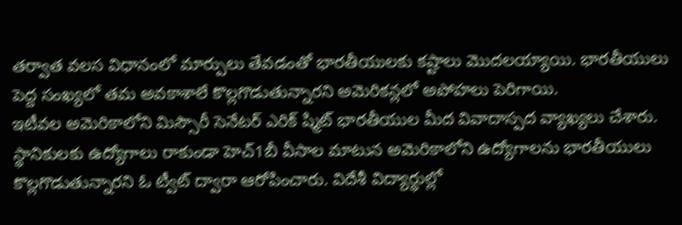తర్వాత వలస విధానంలో మార్పులు తేవడంతో భారతీయులకు కష్టాలు మొదలయ్యాయి. భారతీయులు పెద్ద సంఖ్యలో తమ అవకాశాలే కొల్లగొడుతున్నారని అమెరికన్లలో అపోహలు పెరిగాయి.
ఇటీవల అమెరికాలోని మిస్సౌరీ సెనేటర్ ఎరిక్ ష్మిట్ భారతీయుల మీద వివాదాస్పద వ్యాఖ్యలు చేశారు. స్థానికులకు ఉద్యోగాలు రాకుండా హెచ్1బీ వీసాల మాటున అమెరికాలోని ఉద్యోగాలను భారతీయులు కొల్లగొడుతున్నారని ఓ ట్వీట్ ద్వారా ఆరోపించారు. విదేశీ విద్యార్థుల్లో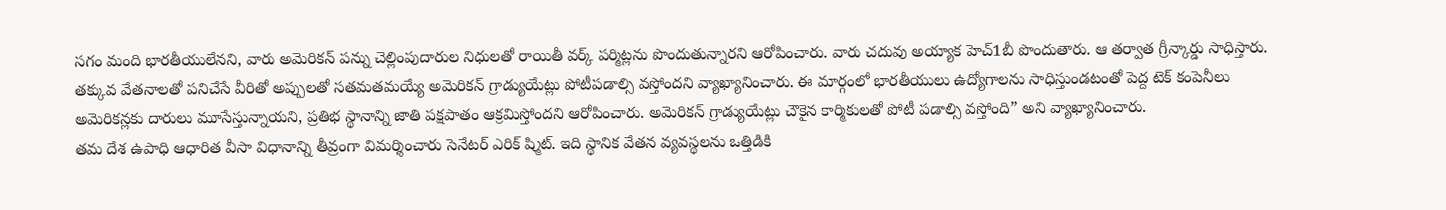సగం మంది భారతీయులేనని, వారు అమెరికన్ పన్ను చెల్లింపుదారుల నిధులతో రాయితీ వర్క్ పర్మిట్లను పొందుతున్నారని ఆరోపించారు. వారు చదువు అయ్యాక హెచ్1బీ పొందుతారు. ఆ తర్వాత గ్రీన్కార్డు సాధిస్తారు. తక్కువ వేతనాలతో పనిచేసే వీరితో అప్పులతో సతమతమయ్యే అమెరికన్ గ్రాడ్యుయేట్లు పోటీపడాల్సి వస్తోందని వ్యాఖ్యానించారు. ఈ మార్గంలో భారతీయులు ఉద్యోగాలను సాధిస్తుండటంతో పెద్ద టెక్ కంపెనీలు అమెరికన్లకు దారులు మూసేస్తున్నాయని, ప్రతిభ స్థానాన్ని జాతి పక్షపాతం ఆక్రమిస్తోందని ఆరోపించారు. అమెరికన్ గ్రాడ్యుయేట్లు చౌకైన కార్మికులతో పోటీ పడాల్సి వస్తోంది” అని వ్యాఖ్యానించారు.
తమ దేశ ఉపాధి ఆధారిత వీసా విధానాన్ని తీవ్రంగా విమర్శించారు సెనేటర్ ఎరిక్ ష్మిట్. ఇది స్థానిక వేతన వ్యవస్థలను ఒత్తిడికి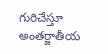గురిచేస్తూ అంతర్జాతీయ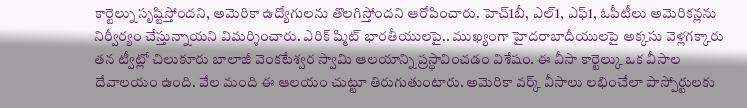కార్టెల్ను సృష్టిస్తోందని, అమెరికా ఉద్యోగులను తొలగిస్తోందని ఆరోపించారు. హెచ్1బీ, ఎల్1, ఎఫ్1, ఓపీటీలు అమెరికన్లను నిర్వీర్యం చేస్తున్నాయని విమర్శించారు. ఎరిక్ ష్మిట్ భారతీయులపై.. ముఖ్యంగా హైదరాబాదీయులపై అక్కసు వెళ్లగక్కారు తన ట్వీట్లో చిలుకూరు బాలాజీ వెంకటేశ్వర స్వామి ఆలయాన్ని ప్రస్ధావించడం విశేషం. ఈ వీసా కార్టెల్కు ఒక వీసాల దేవాలయం ఉంది. వేల మంది ఈ ఆలయం చుట్టూ తిరుగుతుంటారు. అమెరికా వర్క్ వీసాలు లభించేలా పాస్పోర్టులకు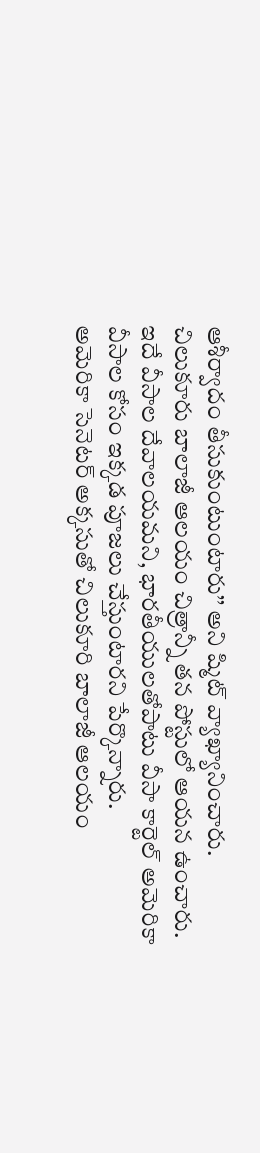ఆశీర్వాదం తీసుకుంటుంటారు’’ అని ష్మిట్ వ్యాఖ్యానించారు. చిలుకూరు బాలాజీ ఆలయం చిత్రాన్నీ తన పోస్టులో ఆయన ఉంచారు. ఇదే వీసాల దేవాలయమని, భారతీయులతోపాటు వీసా కార్టెల్ అమెరికా వీసాల కోసం ఇక్కడ పూజలు చేస్తుంటారని పేర్కొన్నారు.
అమెరికా సెనెటర్ అక్కసుతో చిలుకూరి బాలాజీ ఆలయం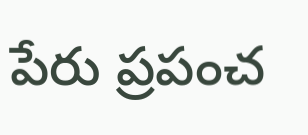పేరు ప్రపంచ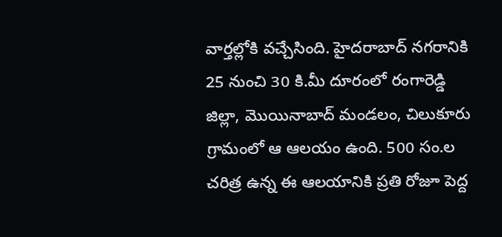వార్తల్లోకి వచ్చేసింది. హైదరాబాద్ నగరానికి 25 నుంచి 30 కి.మీ దూరంలో రంగారెడ్డి జిల్లా, మొయినాబాద్ మండలం, చిలుకూరు గ్రామంలో ఆ ఆలయం ఉంది. 500 సం.ల చరిత్ర ఉన్న ఈ ఆలయానికి ప్రతి రోజూ పెద్ద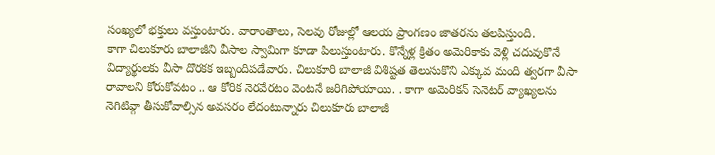సంఖ్యలో భక్తులు వస్తుంటారు. వారాంతాలు, సెలవు రోజుల్లో ఆలయ ప్రాంగణం జాతరను తలపిస్తుంది.
కాగా చిలుకూరు బాలాజీని వీసాల స్వామిగా కూడా పిలుస్తుంటారు. కొన్నేళ్ల క్రితం అమెరికాకు వెళ్లి చదువుకొనే విద్యార్థులకు వీసా దొరకక ఇబ్బందిపడేవారు. చిలుకూరి బాలాజీ విశిష్టత తెలుసుకొని ఎక్కువ మంది త్వరగా వీసా రావాలని కోరుకోవటం .. ఆ కోరిక నెరవేరటం వెంటనే జరిగిపోయాయి. . కాగా అమెరికన్ సెనెటర్ వ్యాఖ్యలను నెగిటివ్గా తీసుకోవాల్సిన అవసరం లేదంటున్నారు చిలుకూరు బాలాజీ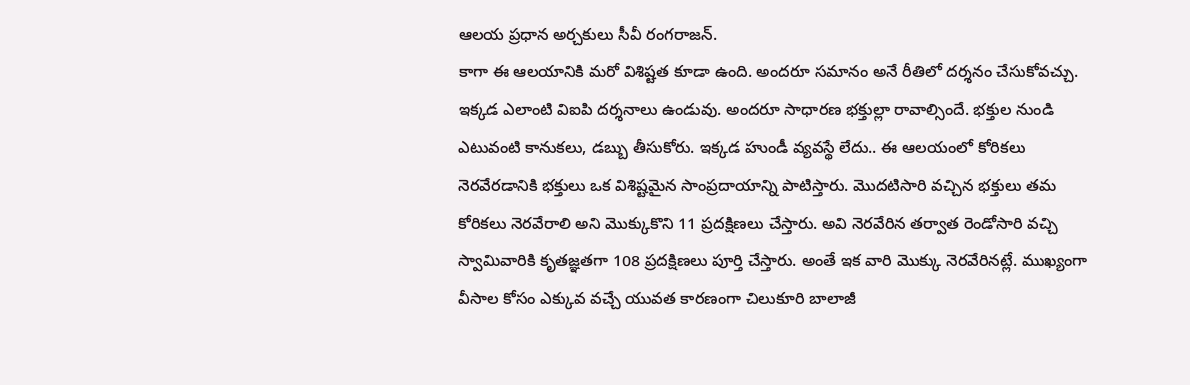ఆలయ ప్రధాన అర్చకులు సీవీ రంగరాజన్.
కాగా ఈ ఆలయానికి మరో విశిష్టత కూడా ఉంది. అందరూ సమానం అనే రీతిలో దర్శనం చేసుకోవచ్చు. ఇక్కడ ఎలాంటి విఐపి దర్శనాలు ఉండువు. అందరూ సాధారణ భక్తుల్లా రావాల్సిందే. భక్తుల నుండి ఎటువంటి కానుకలు, డబ్బు తీసుకోరు. ఇక్కడ హుండీ వ్యవస్థే లేదు.. ఈ ఆలయంలో కోరికలు నెరవేరడానికి భక్తులు ఒక విశిష్టమైన సాంప్రదాయాన్ని పాటిస్తారు. మొదటిసారి వచ్చిన భక్తులు తమ కోరికలు నెరవేరాలి అని మొక్కుకొని 11 ప్రదక్షిణలు చేస్తారు. అవి నెరవేరిన తర్వాత రెండోసారి వచ్చి స్వామివారికి కృతజ్ఞతగా 108 ప్రదక్షిణలు పూర్తి చేస్తారు. అంతే ఇక వారి మొక్కు నెరవేరినట్లే. ముఖ్యంగా వీసాల కోసం ఎక్కువ వచ్చే యువత కారణంగా చిలుకూరి బాలాజీ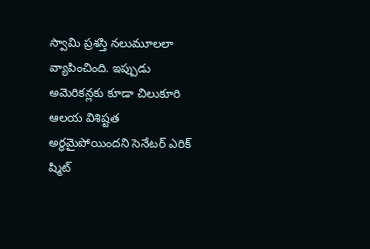స్వామి ప్రశస్తి నలుమూలలా వ్యాపించింది. ఇప్పుడు అమెరికన్లకు కూడా చిలుకూరి ఆలయ విశిష్టత అర్థమైపోయిందని సెనేటర్ ఎరిక్ ష్మిట్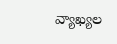వ్యాఖ్యల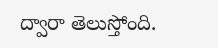ద్వారా తెలుస్తోంది.